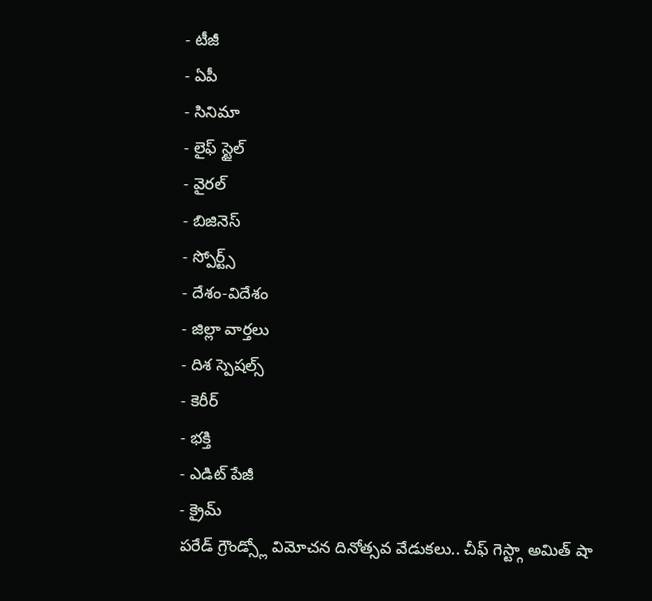- టీజీ
- ఏపీ
- సినిమా
- లైఫ్ స్టైల్
- వైరల్
- బిజినెస్
- స్పోర్ట్స్
- దేశం-విదేశం
- జిల్లా వార్తలు
- దిశ స్పెషల్స్
- కెరీర్
- భక్తి
- ఎడిట్ పేజీ
- క్రైమ్
పరేడ్ గ్రౌండ్స్లో విమోచన దినోత్సవ వేడుకలు.. చీఫ్ గెస్ట్గా అమిత్ షా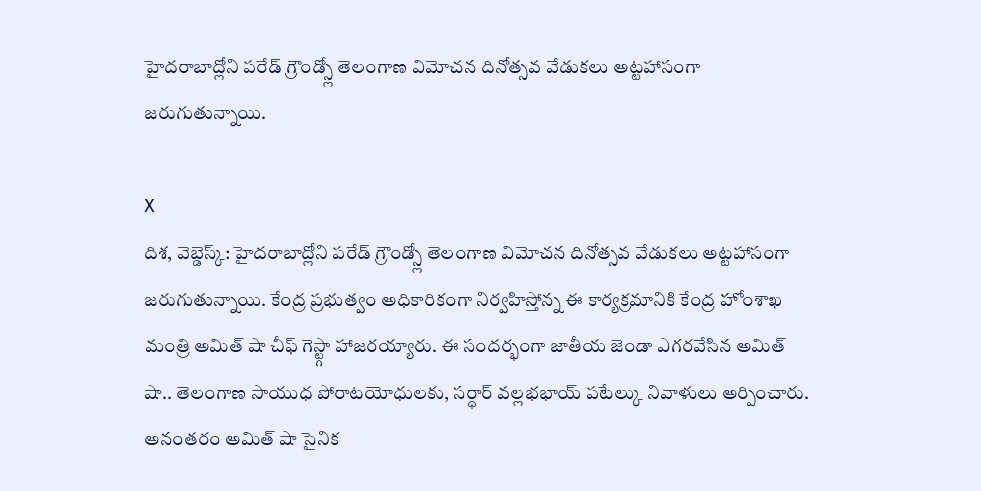హైదరాబాద్లోని పరేడ్ గ్రౌండ్స్లో తెలంగాణ విమోచన దినోత్సవ వేడుకలు అట్టహాసంగా జరుగుతున్నాయి.

X
దిశ, వెబ్డెస్క్: హైదరాబాద్లోని పరేడ్ గ్రౌండ్స్లో తెలంగాణ విమోచన దినోత్సవ వేడుకలు అట్టహాసంగా జరుగుతున్నాయి. కేంద్ర ప్రభుత్వం అధికారికంగా నిర్వహిస్తోన్న ఈ కార్యక్రమానికి కేంద్ర హోంశాఖ మంత్రి అమిత్ షా చీఫ్ గెస్ట్గా హాజరయ్యారు. ఈ సందర్భంగా జాతీయ జెండా ఎగరవేసిన అమిత్ షా.. తెలంగాణ సాయుధ పోరాటయోధులకు, సర్ధార్ వల్లభభాయ్ పటేల్కు నివాళులు అర్పించారు. అనంతరం అమిత్ షా సైనిక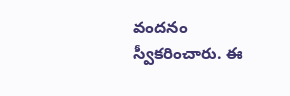వందనం స్వీకరించారు. ఈ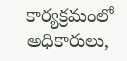కార్యక్రమంలో అధికారులు,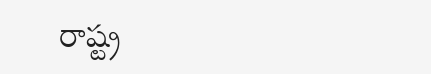రాష్ట్ర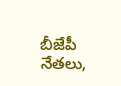బీజేపీ నేతలు,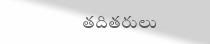తదితరులు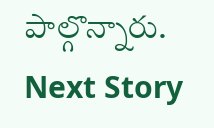పాల్గొన్నారు.
Next Story